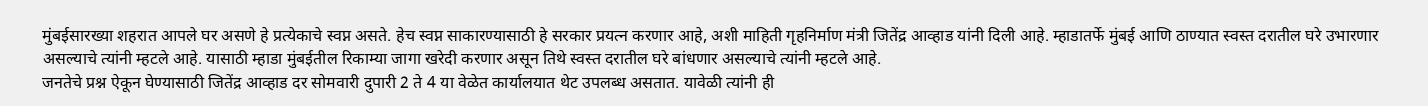मुंबईसारख्या शहरात आपले घर असणे हे प्रत्येकाचे स्वप्न असते. हेच स्वप्न साकारण्यासाठी हे सरकार प्रयत्न करणार आहे, अशी माहिती गृहनिर्माण मंत्री जितेंद्र आव्हाड यांनी दिली आहे. म्हाडातर्फे मुंबई आणि ठाण्यात स्वस्त दरातील घरे उभारणार असल्याचे त्यांनी म्हटले आहे. यासाठी म्हाडा मुंबईतील रिकाम्या जागा खरेदी करणार असून तिथे स्वस्त दरातील घरे बांधणार असल्याचे त्यांनी म्हटले आहे.
जनतेचे प्रश्न ऐकून घेण्यासाठी जितेंद्र आव्हाड दर सोमवारी दुपारी 2 ते 4 या वेळेत कार्यालयात थेट उपलब्ध असतात. यावेळी त्यांनी ही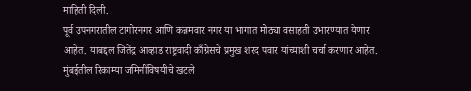माहिती दिली.
पूर्व उपनगरातील टागोरनगर आणि कन्नमवार नगर या भागात मोठ्या वसाहती उभारण्यात येणार आहेत. याबद्दल जितेंद्र आव्हाड राष्ट्रवादी काँग्रेसचे प्रमुख शरद पवार यांच्याशी चर्चा करणार आहेत. मुंबईतील रिकाम्या जमिनींविषयीचे खटले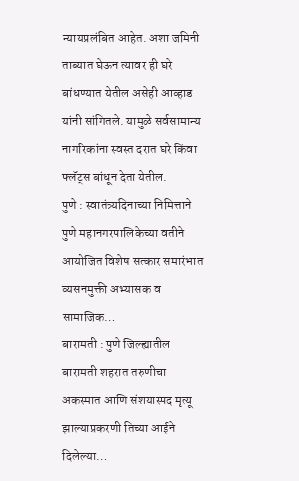न्यायप्रलंबित आहेत. अशा जमिनी ताब्यात घेऊन त्यावर ही घरे बांधण्यात येतील असेही आव्हाड यांनी सांगितले. यामुळे सर्वसामान्य नागरिकांना स्वस्त दरात घरे किंवा फ्लॅट्स बांधून देता येतील.
पुणे : स्वातंत्र्यदिनाच्या निमित्ताने पुणे महानगरपालिकेच्या वतीने आयोजित विशेष सत्कार समारंभात व्यसनमुक्ती अभ्यासक व सामाजिक…
बारामती : पुणे जिल्ह्यातील बारामती शहरात तरुणीचा अकस्मात आणि संशयास्पद मृत्यू झाल्याप्रकरणी तिच्या आईने दिलेल्या…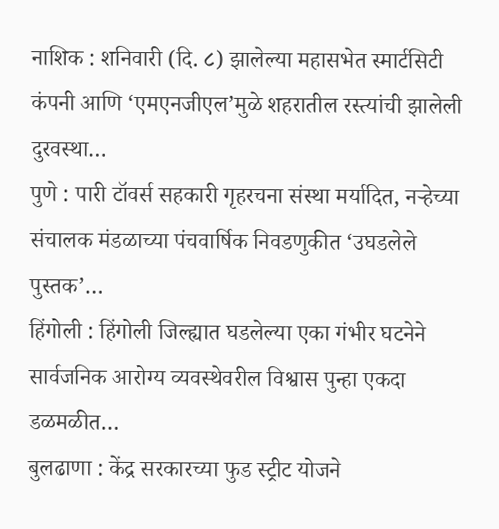नाशिक : शनिवारी (दि. ८) झालेल्या महासभेत स्मार्टसिटी कंपनी आणि ‘एमएनजीएल’मुळे शहरातील रस्त्यांची झालेली दुरवस्था…
पुणे : पारी टॉवर्स सहकारी गृहरचना संस्था मर्यादित, नऱ्हेच्या संचालक मंडळाच्या पंचवार्षिक निवडणुकीत ‘उघडलेले पुस्तक’…
हिंगोली : हिंगोली जिल्ह्यात घडलेल्या एका गंभीर घटनेने सार्वजनिक आरोग्य व्यवस्थेवरील विश्वास पुन्हा एकदा डळमळीत…
बुलढाणा : केंद्र सरकारच्या फुड स्ट्रीट योजने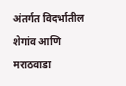अंतर्गत विदर्भातील शेगांव आणि मराठवाडा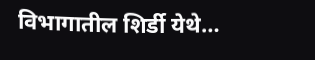विभागातील शिर्डी येथे…